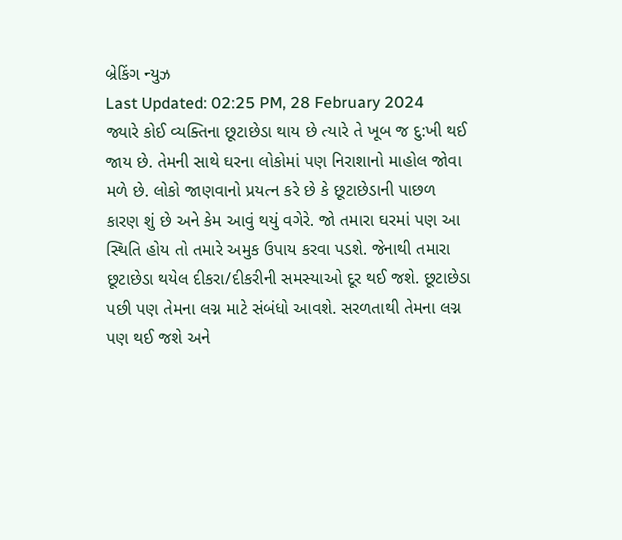બ્રેકિંગ ન્યુઝ
Last Updated: 02:25 PM, 28 February 2024
જ્યારે કોઈ વ્યક્તિના છૂટાછેડા થાય છે ત્યારે તે ખૂબ જ દુ:ખી થઈ જાય છે. તેમની સાથે ઘરના લોકોમાં પણ નિરાશાનો માહોલ જોવા મળે છે. લોકો જાણવાનો પ્રયત્ન કરે છે કે છૂટાછેડાની પાછળ કારણ શું છે અને કેમ આવું થયું વગેરે. જો તમારા ઘરમાં પણ આ સ્થિતિ હોય તો તમારે અમુક ઉપાય કરવા પડશે. જેનાથી તમારા છૂટાછેડા થયેલ દીકરા/દીકરીની સમસ્યાઓ દૂર થઈ જશે. છૂટાછેડા પછી પણ તેમના લગ્ન માટે સંબંધો આવશે. સરળતાથી તેમના લગ્ન પણ થઈ જશે અને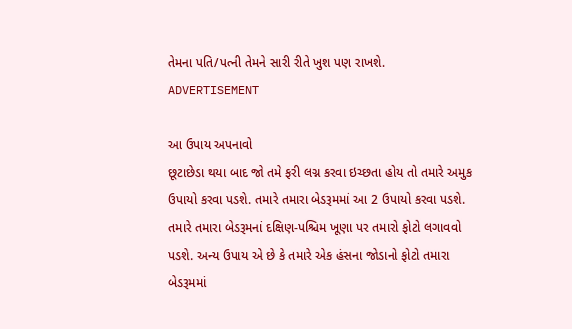તેમના પતિ/પત્ની તેમને સારી રીતે ખુશ પણ રાખશે.
ADVERTISEMENT

આ ઉપાય અપનાવો
છૂટાછેડા થયા બાદ જો તમે ફરી લગ્ન કરવા ઇચ્છતા હોય તો તમારે અમુક ઉપાયો કરવા પડશે. તમારે તમારા બેડરૂમમાં આ 2 ઉપાયો કરવા પડશે. તમારે તમારા બેડરૂમનાં દક્ષિણ-પશ્ચિમ ખૂણા પર તમારો ફોટો લગાવવો પડશે. અન્ય ઉપાય એ છે કે તમારે એક હંસના જોડાનો ફોટો તમારા બેડરૂમમાં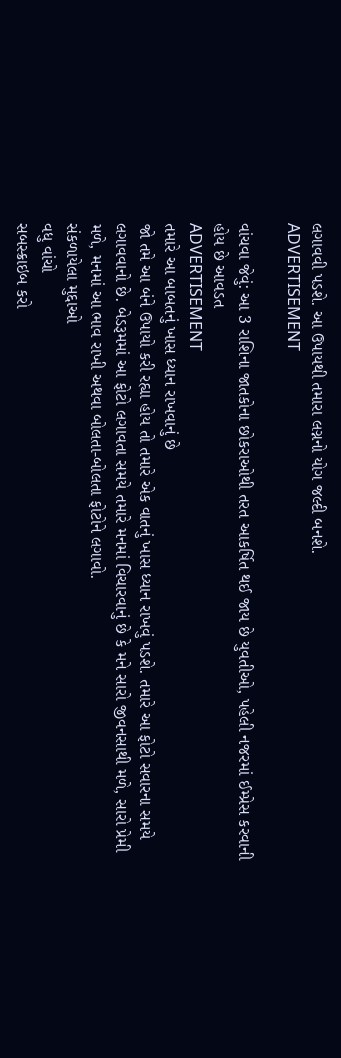લગાવવી પડશે. આ ઉપાયથી તમારા લગ્નનો યોગ જલ્દી બનશે.
ADVERTISEMENT

વાંચવા જેવું: આ 3 રાશિના જાતકોના છોકરાઓથી તરત આકર્ષિત થઈ જાય છે યુવતીઓ, પહેલી નજરમાં ઈમ્પ્રેસ કરવાની હોય છે આવડત
ADVERTISEMENT
તમારે આ બાબતનું ખાસ ધ્યાન રાખવાનું છે
જો તમે આ બંને ઉપાયો કરી રહ્યા હોય તો તમારે એક વાતનું ખાસ ધ્યાન રાખવું પડશે. તમારે આ ફોટો સવારના સમયે લગાવવાનો છે. બેડરૂમમાં આ ફોટો લગાવતા સમયે તમારે મનમાં વિચારવાનું છે કે મને સારો જીવનસાથી મળે, સારો પ્રેમી મળે, મનમાં આ ભાવ રાખી અથવા બોલતા-બોલતા ફોટોને લગાવો.
સંકળાયેલા મુદ્દાઓ
વધુ વાંચો
સબસ્ક્રાઇબ કરો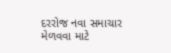દરરોજ નવા સમાચાર મેળવવા માટે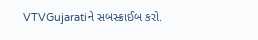VTVGujaratiને સબસ્ક્રાઈબ કરો.